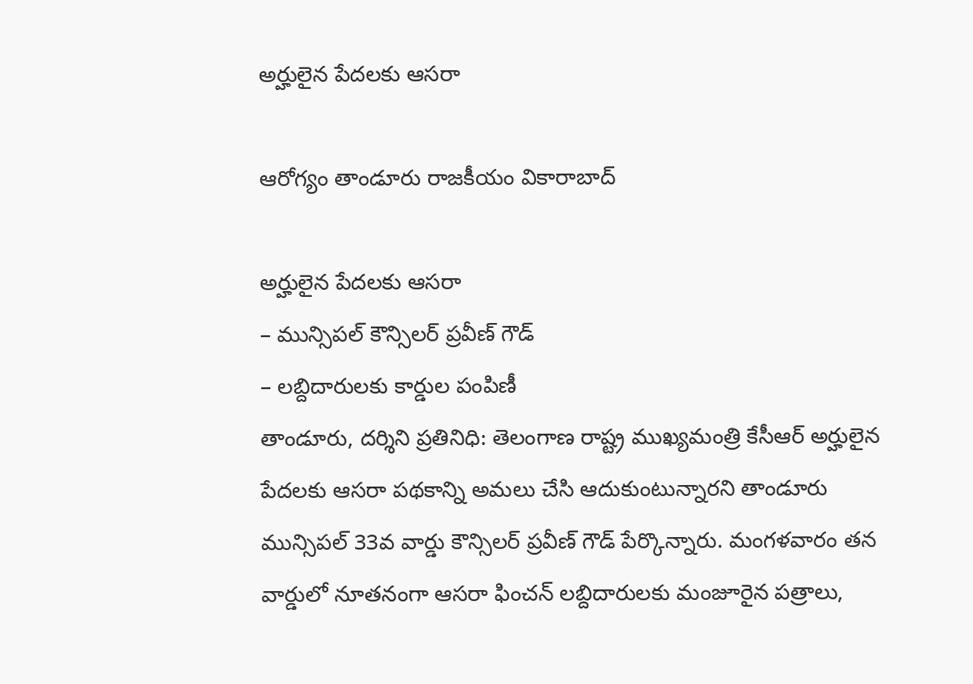అర్హులైన పేద‌ల‌కు ఆస‌రా

ఆరోగ్యం తాండూరు రాజకీయం వికారాబాద్

అర్హులైన పేద‌ల‌కు ఆస‌రా
– మున్సిప‌ల్ కౌన్సిల‌ర్ ప్ర‌వీణ్ గౌడ్
– ల‌బ్దిదారుల‌కు కార్డుల పంపిణీ
తాండూరు, ద‌ర్శిని ప్ర‌తినిధి: తెలంగాణ రాష్ట్ర ముఖ్య‌మంత్రి కేసీఆర్ అర్హులైన పేద‌ల‌కు ఆస‌రా ప‌థ‌కాన్ని అమ‌లు చేసి ఆదుకుంటున్నార‌ని తాండూరు మున్సిప‌ల్ 33వ వార్డు కౌన్సిల‌ర్ ప్ర‌వీణ్ గౌడ్ పేర్కొన్నారు. మంగ‌ళ‌వారం తన వార్డులో నూత‌నంగా ఆస‌రా ఫించ‌న్ ల‌బ్దిదారుల‌కు మంజూరైన ప‌త్రాలు,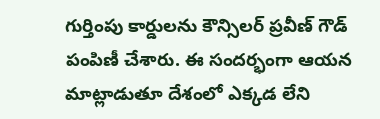గుర్తింపు కార్డుల‌ను కౌన్సిల‌ర్ ప్ర‌వీణ్ గౌడ్ పంపిణీ చేశారు. ఈ సంద‌ర్భంగా ఆయ‌న మాట్లాడుతూ దేశంలో ఎక్క‌డ లేని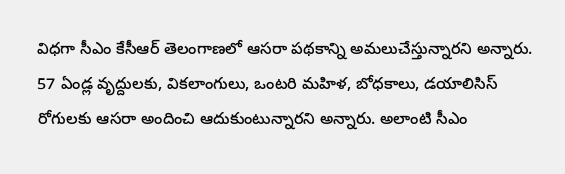విధ‌గా సీఎం కేసీఆర్ తెలంగాణ‌లో ఆస‌రా ప‌థ‌కాన్ని అమ‌లుచేస్తున్నార‌ని అన్నారు. 57 ఏండ్ల వృద్దుల‌కు, విక‌లాంగులు, ఒంట‌రి మ‌హిళ‌, బోధ‌కాలు, డ‌యాలిసిస్ రోగుల‌కు ఆస‌రా అందించి ఆదుకుంటున్నార‌ని అన్నారు. అలాంటి సీఎం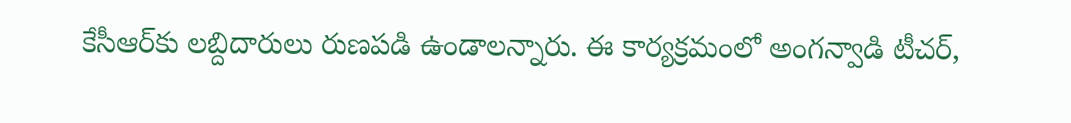కేసీఆర్‌కు ల‌బ్దిదారులు రుణ‌ప‌డి ఉండాల‌న్నారు. ఈ కార్య‌క్ర‌మంలో అంగ‌న్వాడి టీచ‌ర్,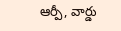ఆర్పీ, వార్డు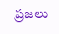ప్ర‌జ‌లు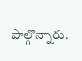పాల్గొన్నారు.